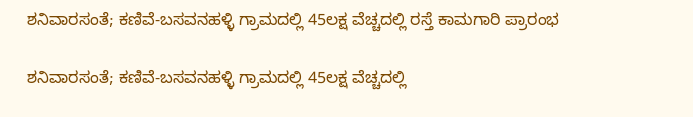ಶನಿವಾರಸಂತೆ; ಕಣಿವೆ-ಬಸವನಹಳ್ಳಿ ಗ್ರಾಮದಲ್ಲಿ 45ಲಕ್ಷ ವೆಚ್ಚದಲ್ಲಿ ರಸ್ತೆ ಕಾಮಗಾರಿ ಪ್ರಾರಂಭ

ಶನಿವಾರಸಂತೆ; ಕಣಿವೆ-ಬಸವನಹಳ್ಳಿ ಗ್ರಾಮದಲ್ಲಿ 45ಲಕ್ಷ ವೆಚ್ಚದಲ್ಲಿ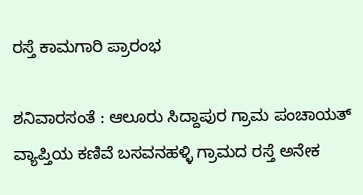ರಸ್ತೆ ಕಾಮಗಾರಿ ಪ್ರಾರಂಭ

ಶನಿವಾರಸಂತೆ : ಆಲೂರು ಸಿದ್ದಾಪುರ ಗ್ರಾಮ ಪಂಚಾಯತ್ ವ್ಯಾಪ್ತಿಯ ಕಣಿವೆ ಬಸವನಹಳ್ಳಿ ಗ್ರಾಮದ ರಸ್ತೆ ಅನೇಕ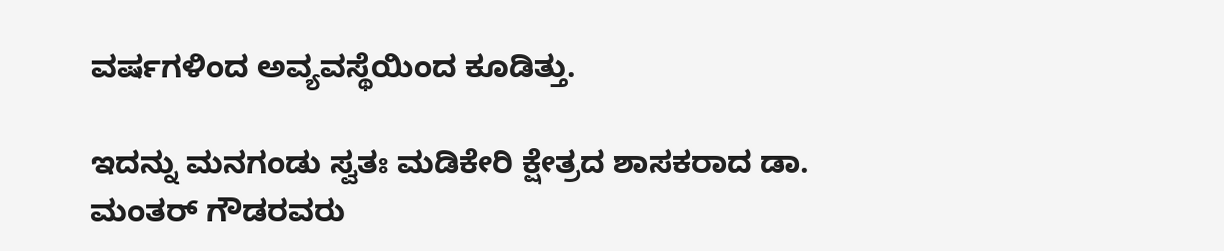ವರ್ಷಗಳಿಂದ ಅವ್ಯವಸ್ಥೆಯಿಂದ ಕೂಡಿತ್ತು.

ಇದನ್ನು ಮನಗಂಡು ಸ್ವತಃ ಮಡಿಕೇರಿ ಕ್ಷೇತ್ರದ ಶಾಸಕರಾದ ಡಾ. ಮಂತರ್ ಗೌಡರವರು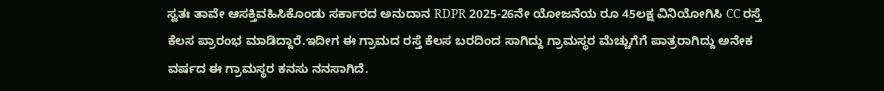ಸ್ವತಃ ತಾವೇ ಆಸಕ್ತಿವಹಿಸಿಕೊಂಡು ಸರ್ಕಾರದ ಅನುದಾನ RDPR 2025-26ನೇ ಯೋಜನೆಯ ರೂ 45ಲಕ್ಷ ವಿನಿಯೋಗಿಸಿ CC ರಸ್ತೆ ಕೆಲಸ ಪ್ರಾರಂಭ ಮಾಡಿದ್ದಾರೆ.ಇದೀಗ ಈ ಗ್ರಾಮದ ರಸ್ತೆ ಕೆಲಸ ಬರದಿಂದ ಸಾಗಿದ್ದು ಗ್ರಾಮಸ್ಥರ ಮೆಚ್ಚುಗೆಗೆ ಪಾತ್ರರಾಗಿದ್ದು ಅನೇಕ ವರ್ಷದ ಈ ಗ್ರಾಮಸ್ಥರ ಕನಸು ನನಸಾಗಿದೆ.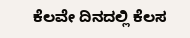ಕೆಲವೇ ದಿನದಲ್ಲಿ ಕೆಲಸ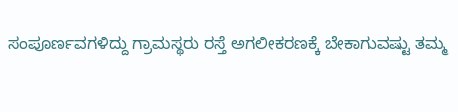ಸಂಪೂರ್ಣವಗಳಿದ್ದು ಗ್ರಾಮಸ್ಥರು ರಸ್ತೆ ಅಗಲೀಕರಣಕ್ಕೆ ಬೇಕಾಗುವಷ್ಟು ತಮ್ಮ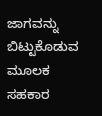ಜಾಗವನ್ನು ಬಿಟ್ಟುಕೊಡುವ ಮೂಲಕ ಸಹಕಾರ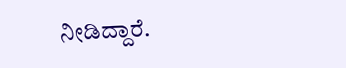ನೀಡಿದ್ದಾರೆ.